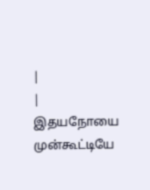|
| இதயநோயை முன்கூட்டியே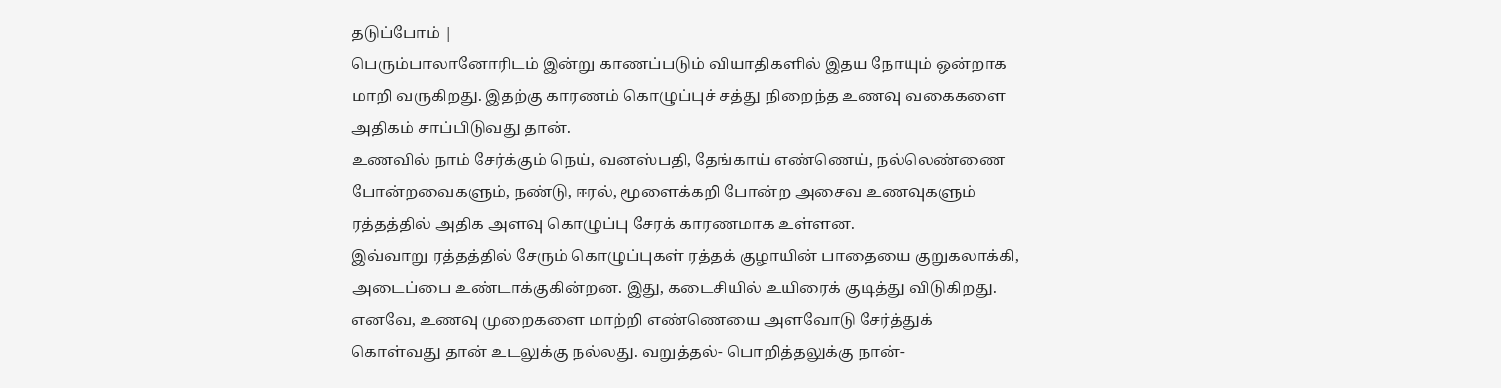தடுப்போம் |
பெரும்பாலானோரிடம் இன்று காணப்படும் வியாதிகளில் இதய நோயும் ஒன்றாக மாறி வருகிறது. இதற்கு காரணம் கொழுப்புச் சத்து நிறைந்த உணவு வகைகளை அதிகம் சாப்பிடுவது தான்.
உணவில் நாம் சேர்க்கும் நெய், வனஸ்பதி, தேங்காய் எண்ணெய், நல்லெண்ணை போன்றவைகளும், நண்டு, ஈரல், மூளைக்கறி போன்ற அசைவ உணவுகளும் ரத்தத்தில் அதிக அளவு கொழுப்பு சேரக் காரணமாக உள்ளன.
இவ்வாறு ரத்தத்தில் சேரும் கொழுப்புகள் ரத்தக் குழாயின் பாதையை குறுகலாக்கி, அடைப்பை உண்டாக்குகின்றன. இது, கடைசியில் உயிரைக் குடித்து விடுகிறது.
எனவே, உணவு முறைகளை மாற்றி எண்ணெயை அளவோடு சேர்த்துக் கொள்வது தான் உடலுக்கு நல்லது. வறுத்தல்- பொறித்தலுக்கு நான்-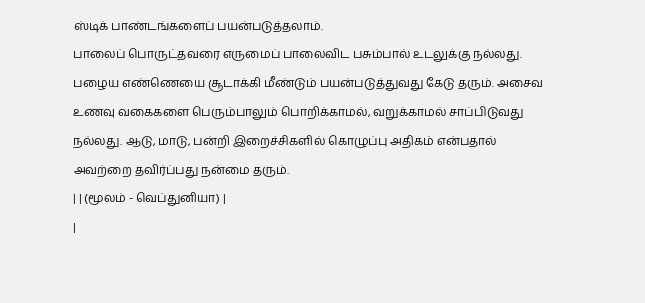ஸ்டிக் பாண்டங்களைப் பயன்படுத்தலாம்.
பாலைப் பொருட்தவரை எருமைப் பாலைவிட பசும்பால் உடலுக்கு நல்லது. பழைய எண்ணெயை சூடாக்கி மீண்டும் பயன்படுத்துவது கேடு தரும். அசைவ உணவு வகைகளை பெரும்பாலும் பொறிக்காமல், வறுக்காமல் சாப்பிடுவது நல்லது. ஆடு, மாடு, பன்றி இறைச்சிகளில் கொழுப்பு அதிகம் என்பதால் அவற்றை தவிர்ப்பது நன்மை தரும்.
| | (மூலம் - வெப்துனியா) |
|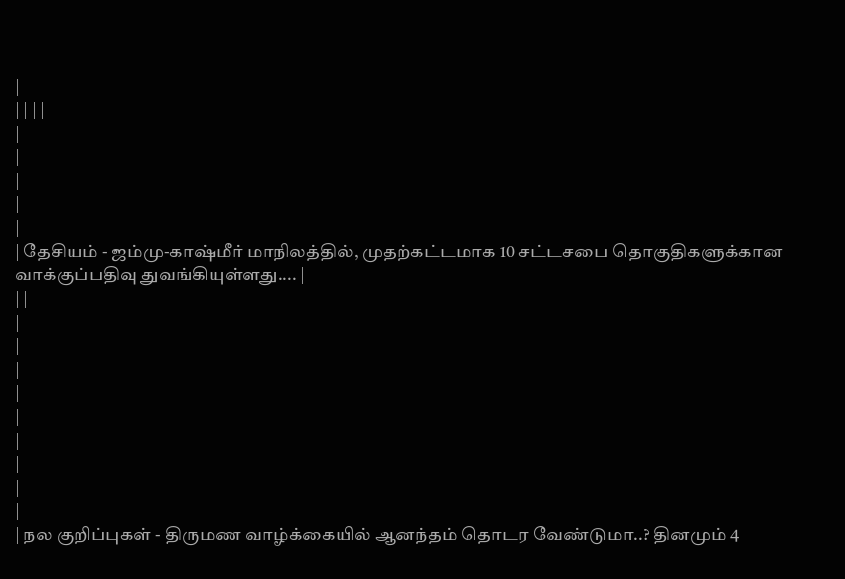|
| | | |
|
|
|
|
|
| தேசியம் - ஜம்மு-காஷ்மீர் மாநிலத்தில், முதற்கட்டமாக 10 சட்டசபை தொகுதிகளுக்கான வாக்குப்பதிவு துவங்கியுள்ளது.... |
| |
|
|
|
|
|
|
|
|
|
| நல குறிப்புகள் - திருமண வாழ்க்கையில் ஆனந்தம் தொடர வேண்டுமா..? தினமும் 4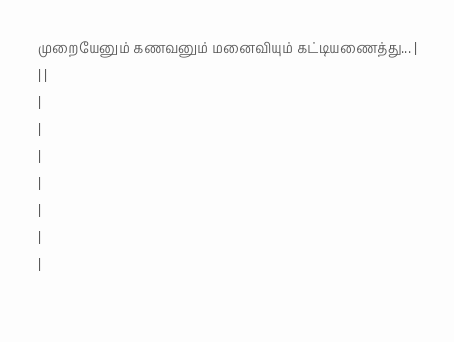முறையேனும் கணவனும் மனைவியும் கட்டியணைத்து... |
| |
|
|
|
|
|
|
|